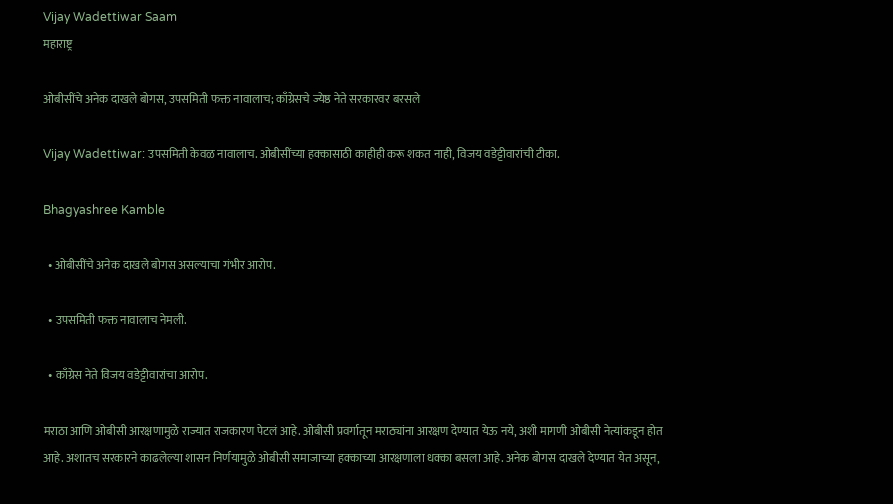Vijay Wadettiwar Saam
महाराष्ट्र

ओबीसींचे अनेक दाखले बोगस, उपसमिती फक्त नावालाच; काँग्रेसचे ज्येष्ठ नेते सरकारवर बरसले

Vijay Wadettiwar: उपसमिती केवळ नावालाच. ओबीसींच्या हक्कासाठी काहीही करू शकत नाही, विजय वडेट्टीवारांची टीका.

Bhagyashree Kamble

  • ओबीसींचे अनेक दाखले बोगस असल्याचा गंभीर आरोप.

  • उपसमिती फक्त नावालाच नेमली.

  • काँग्रेस नेते विजय वडेट्टीवारांचा आरोप.

मराठा आणि ओबीसी आरक्षणामुळे राज्यात राजकारण पेटलं आहे. ओबीसी प्रवर्गातून मराठ्यांना आरक्षण देण्यात येऊ नये, अशी मागणी ओबीसी नेत्यांकडून होत आहे. अशातच सरकारने काढलेल्या शासन निर्णयामुळे ओबीसी समाजाच्या हक्काच्या आरक्षणाला धक्का बसला आहे. अनेक बोगस दाखले देण्यात येत असून,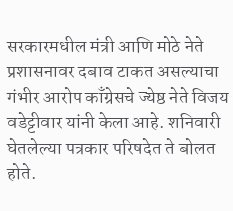सरकारमधील मंत्री आणि मोठे नेते प्रशासनावर दबाव टाकत असल्याचा गंभीर आरोप काँग्रेसचे ज्येष्ठ नेते विजय वडेट्टीवार यांनी केला आहे. शनिवारी घेतलेल्या पत्रकार परिषदेत ते बोलत होते.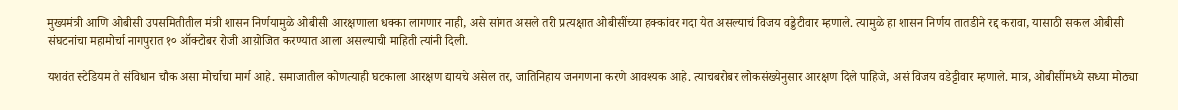मुख्यमंत्री आणि ओबीसी उपसमितीतील मंत्री शासन निर्णयामुळे ओबीसी आरक्षणाला धक्का लागणार नाही, असे सांगत असले तरी प्रत्यक्षात ओबीसींच्या हक्कांवर गदा येत असल्याचं विजय वड्डेटीवार म्हणाले. त्यामुळे हा शासन निर्णय तातडीने रद्द करावा, यासाठी सकल ओबीसी संघटनांचा महामोर्चा नागपुरात १० ऑक्टोबर रोजी आय़ोजित करण्यात आला असल्याची माहिती त्यांनी दिली.

यशवंत स्टेडियम ते संविधान चौक असा मोर्चाचा मार्ग आहे. समाजातील कोणत्याही घटकाला आरक्षण द्यायचे असेल तर, जातिनिहाय जनगणना करणे आवश्यक आहे. त्याचबरोबर लोकसंख्येनुसार आरक्षण दिले पाहिजे, असं विजय वडेट्टीवार म्हणाले. मात्र, ओबीसींमध्ये सध्या मोठ्या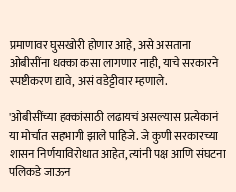प्रमाणावर घुसखोरी होणार आहे, असे असताना ओबीसींना धक्का कसा लागणार नाही, याचे सरकारने स्पष्टीकरण द्यावे, असं वडेट्टीवार म्हणाले.

'ओबीसींच्या हक्कांसाठी लढायचं असल्यास प्रत्येकानं या मोर्चात सहभागी झाले पाहिजे. जे कुणी सरकारच्या शासन निर्णयाविरोधात आहेत, त्यांनी पक्ष आणि संघटना पलिकडे जाऊन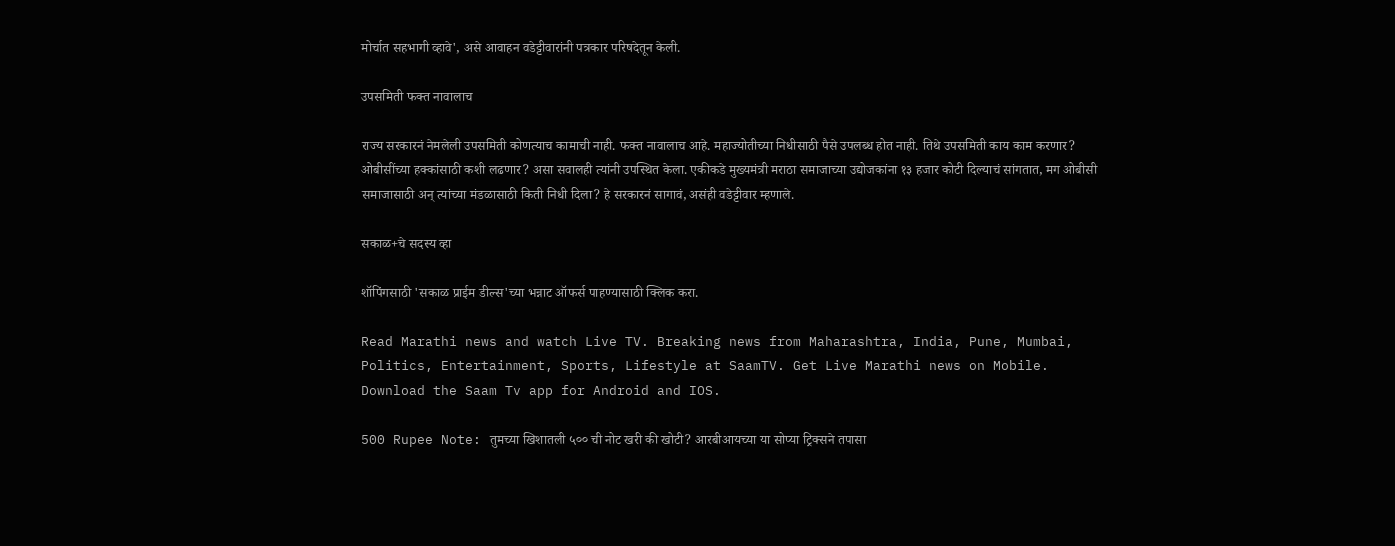मोर्चात सहभागी व्हावे', असे आवाहन वडेट्टीवारांनी पत्रकार परिषदेतून केली.

उपसमिती फक्त नावालाच

राज्य सरकारनं नेमलेली उपसमिती कोणत्याच कामाची नाही. फक्त नावालाच आहे. महाज्योतीच्या निधीसाठी पैसे उपलब्ध होत नाही. तिथे उपसमिती काय काम करणार? ओबीसींच्या हक्कांसाठी कशी लढणार? असा सवालही त्यांनी उपस्थित केला. एकीकडे मुख्यमंत्री मराठा समाजाच्या उद्योजकांना १३ हजार कोटी दिल्याचं सांगतात, मग ओबीसी समाजासाठी अन् त्यांच्या मंडळासाठी किती निधी दिला? हे सरकारनं सागावं, असंही वडेट्टीवार म्हणाले.

सकाळ+चे सदस्य व्हा

शॉपिंगसाठी 'सकाळ प्राईम डील्स'च्या भन्नाट ऑफर्स पाहण्यासाठी क्लिक करा.

Read Marathi news and watch Live TV. Breaking news from Maharashtra, India, Pune, Mumbai, Politics, Entertainment, Sports, Lifestyle at SaamTV. Get Live Marathi news on Mobile. Download the Saam Tv app for Android and IOS.

500 Rupee Note: तुमच्या खिशातली ५०० ची नोट खरी की खोटी? आरबीआयच्या या सोप्या ट्रिक्सने तपासा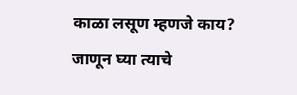काळा लसूण म्हणजे काय? जाणून घ्या त्याचे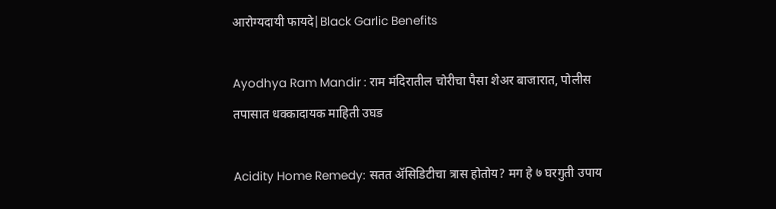आरोग्यदायी फायदे|Black Garlic Benefits

Ayodhya Ram Mandir : राम मंदिरातील चोरीचा पैसा शेअर बाजारात, पोलीस तपासात धक्कादायक माहिती उघड

Acidity Home Remedy: सतत ॲसिडिटीचा त्रास होतोय? मग हे ७ घरगुती उपाय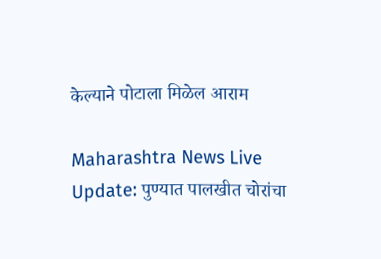केल्याने पोटाला मिळेल आराम

Maharashtra News Live Update: पुण्यात पालखीत चोरांचा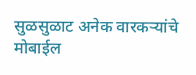सुळसुळाट अनेक वारकऱ्यांचे मोबाईल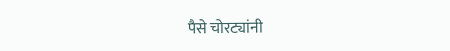पैसे चोरट्यांनी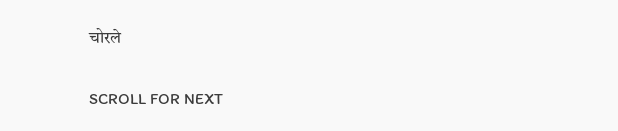चोरले

SCROLL FOR NEXT